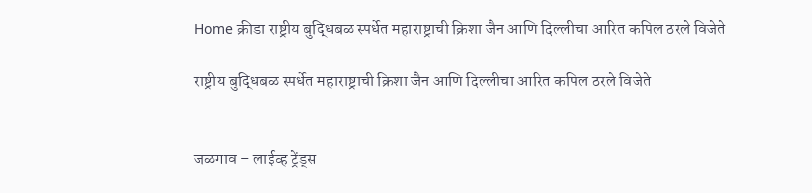Home क्रीडा राष्ट्रीय बुद्धिबळ स्पर्धेत महाराष्ट्राची क्रिशा जैन आणि दिल्लीचा आरित कपिल ठरले विजेते

राष्ट्रीय बुद्धिबळ स्पर्धेत महाराष्ट्राची क्रिशा जैन आणि दिल्लीचा आरित कपिल ठरले विजेते


जळगाव – लाईव्ह ट्रेंड्स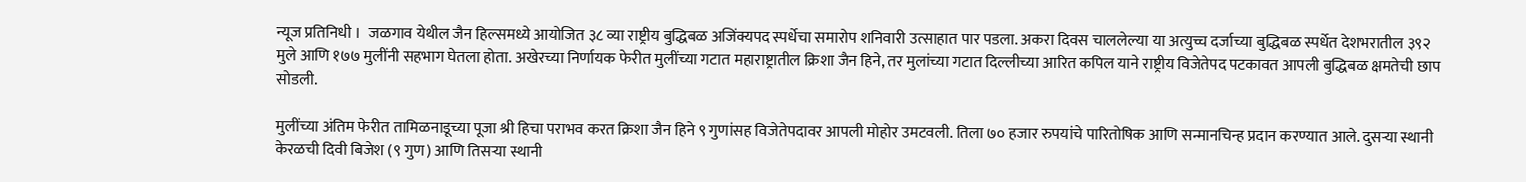न्यूज प्रतिनिधी ।  जळगाव येथील जैन हिल्समध्ये आयोजित ३८ व्या राष्ट्रीय बुद्धिबळ अजिंक्यपद स्पर्धेचा समारोप शनिवारी उत्साहात पार पडला. अकरा दिवस चाललेल्या या अत्युच्च दर्जाच्या बुद्धिबळ स्पर्धेत देशभरातील ३९२ मुले आणि १७७ मुलींनी सहभाग घेतला होता. अखेरच्या निर्णायक फेरीत मुलींच्या गटात महाराष्ट्रातील क्रिशा जैन हिने, तर मुलांच्या गटात दिल्लीच्या आरित कपिल याने राष्ट्रीय विजेतेपद पटकावत आपली बुद्धिबळ क्षमतेची छाप सोडली.

मुलींच्या अंतिम फेरीत तामिळनाडूच्या पूजा श्री हिचा पराभव करत क्रिशा जैन हिने ९ गुणांसह विजेतेपदावर आपली मोहोर उमटवली. तिला ७० हजार रुपयांचे पारितोषिक आणि सन्मानचिन्ह प्रदान करण्यात आले. दुसऱ्या स्थानी केरळची दिवी बिजेश (९ गुण) आणि तिसऱ्या स्थानी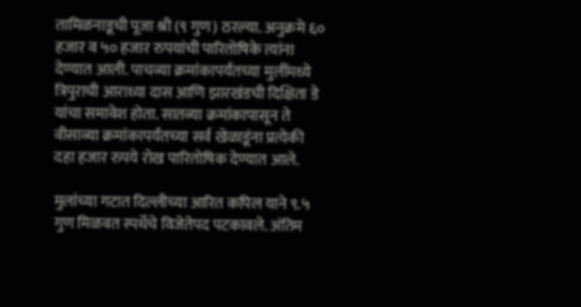तामिळनाडूची पूजा श्री (९ गुण) ठरल्या. अनुक्रमे ६० हजार व ५० हजार रुपयांची पारितोषिके त्यांना देण्यात आली. पाचव्या क्रमांकापर्यंतच्या मुलींमध्ये त्रिपुराची आराध्या दास आणि झारखंडची दिक्षिता डे यांचा समावेश होता. सातव्या क्रमांकापासून ते वीसाव्या क्रमांकापर्यंतच्या सर्व खेळाडूंना प्रत्येकी दहा हजार रुपये रोख पारितोषिक देण्यात आले.

मुलांच्या गटात दिल्लीच्या आरित कपिल याने ९.५ गुण मिळवत स्पर्धेचे विजेतेपद पटकावले. अंतिम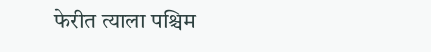फेरीत त्याला पश्चिम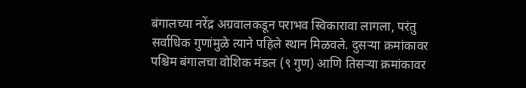बंगालच्या नरेंद्र अग्रवालकडून पराभव स्विकारावा लागला, परंतु सर्वाधिक गुणांमुळे त्याने पहिले स्थान मिळवले. दुसऱ्या क्रमांकावर पश्चिम बंगालचा वोशिक मंडल (९ गुण) आणि तिसऱ्या क्रमांकावर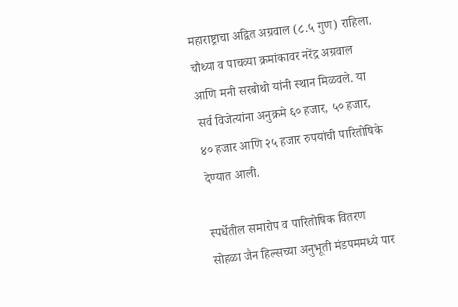महाराष्ट्राचा अद्वित अग्रवाल (८.५ गुण) राहिला. चौथ्या व पाचव्या क्रमांकावर नरेंद्र अग्रवाल आणि मनी सरबोथो यांनी स्थान मिळवले. या सर्व विजेत्यांना अनुक्रमे ६० हजार, ५० हजार, ४० हजार आणि २५ हजार रुपयांची पारितोषिके देण्यात आली.

स्पर्धेतील समारोप व पारितोषिक वितरण सोहळा जैन हिल्सच्या अनुभूती मंडपममध्ये पार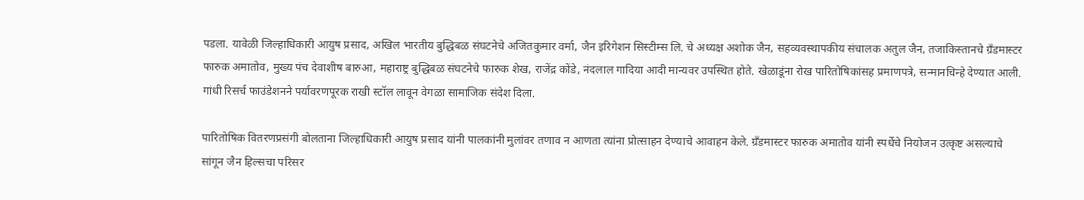पडला. यावेळी जिल्हाधिकारी आयुष प्रसाद, अखिल भारतीय बुद्धिबळ संघटनेचे अजितकुमार वर्मा, जैन इरिगेशन सिस्टीम्स लि. चे अध्यक्ष अशोक जैन, सहव्यवस्थापकीय संचालक अतुल जैन, तजाकिस्तानचे ग्रँडमास्टर फारुक अमातोव, मुख्य पंच देवाशीष बारुआ, महाराष्ट्र बुद्धिबळ संघटनेचे फारुक शेख, राजेंद्र कोंडे, नंदलाल गादिया आदी मान्यवर उपस्थित होते. खेळाडूंना रोख पारितोषिकांसह प्रमाणपत्रे, सन्मानचिन्हे देण्यात आली. गांधी रिसर्च फाउंडेशनने पर्यावरणपूरक राखी स्टॉल लावून वेगळा सामाजिक संदेश दिला.

पारितोषिक वितरणप्रसंगी बोलताना जिल्हाधिकारी आयुष प्रसाद यांनी पालकांनी मुलांवर तणाव न आणता त्यांना प्रोत्साहन देण्याचे आवाहन केले. ग्रँडमास्टर फारुक अमातोव यांनी स्पर्धेचे नियोजन उत्कृष्ट असल्याचे सांगून जैन हिल्सचा परिसर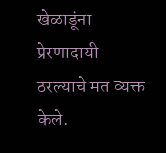खेळाडूंना प्रेरणादायी ठरल्याचे मत व्यक्त केले.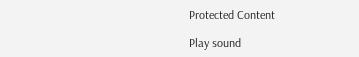Protected Content

Play sound